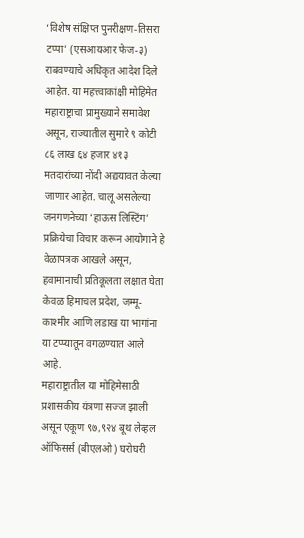‘विशेष संक्षिप्त पुनरीक्षण-तिसरा टप्पा’ (एसआयआर फेज-३) राबवण्याचे अधिकृत आदेश दिले आहेत. या महत्त्वाकांक्षी मोहिमेत महाराष्ट्राचा प्रामुख्याने समावेश असून, राज्यातील सुमारे ९ कोटी ८६ लाख ६४ हजार ४१३ मतदारांच्या नोंदी अद्ययावत केल्या जाणार आहेत. चालू असलेल्या जनगणनेच्या ‘हाऊस लिस्टिंग’ प्रक्रियेचा विचार करून आयोगाने हे वेळापत्रक आखले असून, हवामानाची प्रतिकूलता लक्षात घेता केवळ हिमाचल प्रदेश, जम्मू-काश्मीर आणि लडाख या भागांना या टप्प्यातून वगळण्यात आले आहे.
महाराष्ट्रातील या मोहिमेसाठी प्रशासकीय यंत्रणा सज्ज झाली असून एकूण ९७,९२४ बूथ लेव्हल ऑफिसर्स (बीएलओ) घरोघरी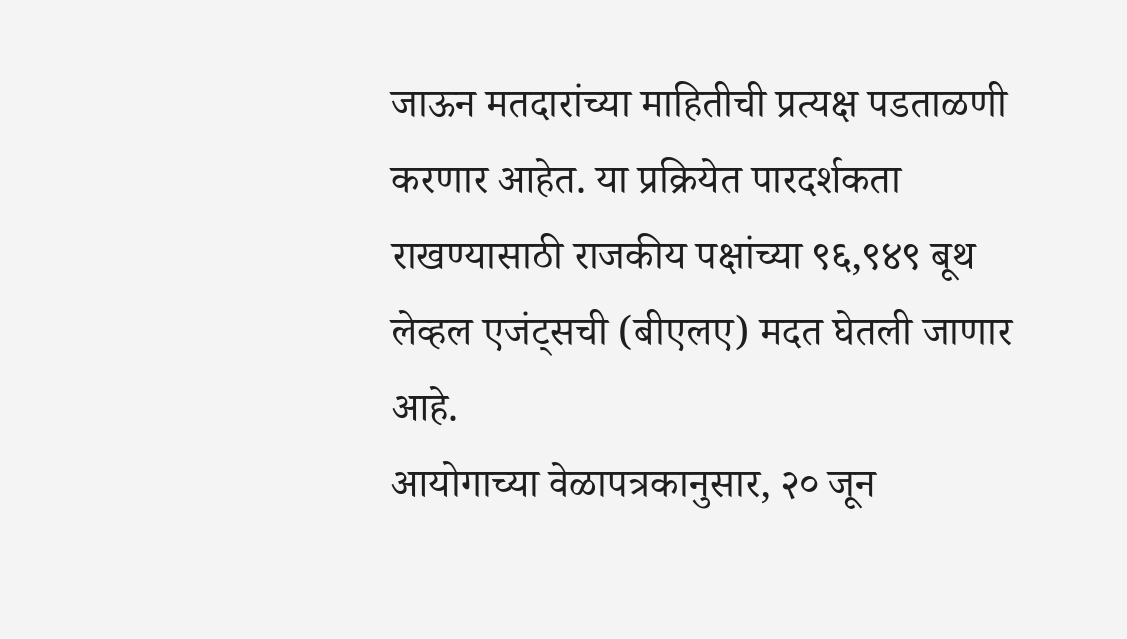जाऊन मतदारांच्या माहितीची प्रत्यक्ष पडताळणी करणार आहेत. या प्रक्रियेत पारदर्शकता राखण्यासाठी राजकीय पक्षांच्या ९६,९४९ बूथ लेव्हल एजंट्सची (बीएलए) मदत घेतली जाणार आहे.
आयोगाच्या वेळापत्रकानुसार, २० जून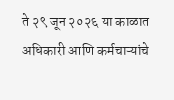ते २९ जून २०२६ या काळात अधिकारी आणि कर्मचाऱ्यांचे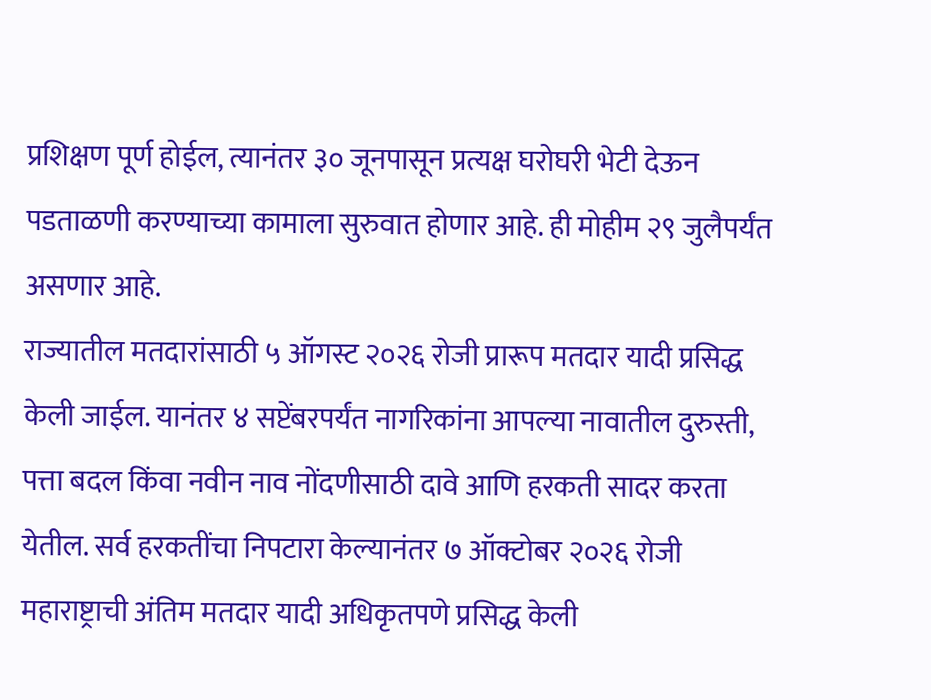प्रशिक्षण पूर्ण होईल, त्यानंतर ३० जूनपासून प्रत्यक्ष घरोघरी भेटी देऊन पडताळणी करण्याच्या कामाला सुरुवात होणार आहे. ही मोहीम २९ जुलैपर्यंत असणार आहे.
राज्यातील मतदारांसाठी ५ ऑगस्ट २०२६ रोजी प्रारूप मतदार यादी प्रसिद्ध केली जाईल. यानंतर ४ सप्टेंबरपर्यंत नागरिकांना आपल्या नावातील दुरुस्ती, पत्ता बदल किंवा नवीन नाव नोंदणीसाठी दावे आणि हरकती सादर करता येतील. सर्व हरकतींचा निपटारा केल्यानंतर ७ ऑक्टोबर २०२६ रोजी महाराष्ट्राची अंतिम मतदार यादी अधिकृतपणे प्रसिद्ध केली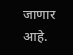जाणार आहे.